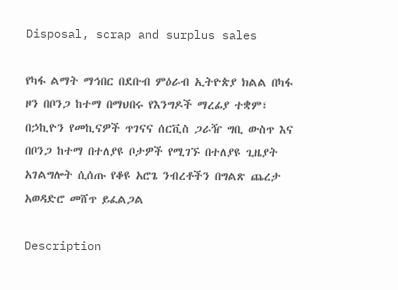Disposal, scrap and surplus sales

የካፋ ልማት ማኅበር በደቡብ ምዕራብ ኢትዮጵያ ክልል በካፋ ዞን በቦንጋ ከተማ በማህበሩ የእንግዶች ማረፊያ ተቋም፣ በኃኪዮን የመኪናዎች ጥገናና ሰርቪስ ጋራዥ ግቢ ውስጥ እና በቦንጋ ከተማ በተለያዩ ቦታዎች የሚገኙ በተለያዩ ጊዜያት አገልግሎት ሲሰጡ የቆዩ አሮጌ ንብረቶችን በግልጽ ጨረታ አወዳድሮ መሸጥ ይፈልጋል

Description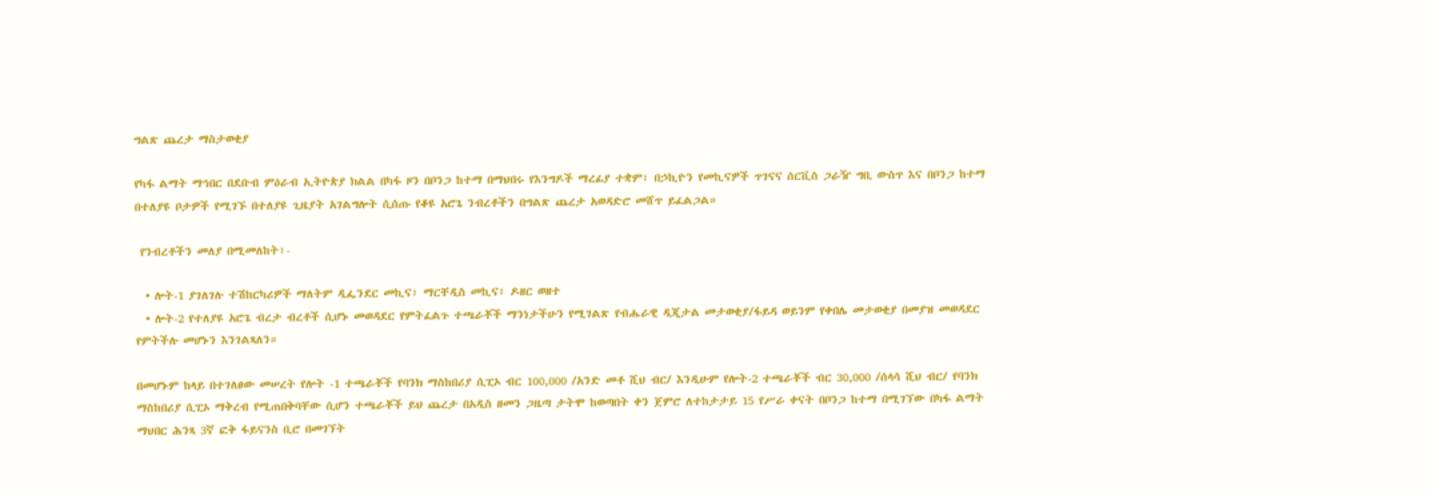ግልጽ ጨረታ ማስታወቂያ

የካፋ ልማት ማኅበር በደቡብ ምዕራብ ኢትዮጵያ ክልል በካፋ ዞን በቦንጋ ከተማ በማህበሩ የእንግዶች ማረፊያ ተቋም፣ በኃኪዮን የመኪናዎች ጥገናና ሰርቪስ ጋራዥ ግቢ ውስጥ እና በቦንጋ ከተማ በተለያዩ ቦታዎች የሚገኙ በተለያዩ ጊዜያት አገልግሎት ሲሰጡ የቆዩ አሮጌ ንብረቶችን በግልጽ ጨረታ አወዳድሮ መሸጥ ይፈልጋል።

 የንብረቶችን መለያ በሚመለከት፣-

  • ሎት-1 ያገለገሉ ተሽከርካሪዎች ማለትም ዲፌንደር መኪና፣ ማርቸዲስ መኪና፣ ዶዘር ወዘተ
  • ሎት-2 የተለያዩ አሮጌ ብረታ ብረቶች ሲሆኑ መወዳደር የምትፈልጉ ተጫራቾች ማንነታችሁን የሚገልጽ የብሔራዊ ዲጂታል መታወቂያ/ፋይዳ ወይንም የቀበሌ መታወቂያ በመያዝ መወዳደር የምትችሉ መሆኑን እንገልጻለን።

በመሆኑም ከላይ በተገለፀው መሠረት የሎት -1 ተጫራቾች የባንክ ማስከበሪያ ሲፒኦ ብር 100,000 /አንድ መቶ ሺህ ብር/ እንዲሁም የሎት-2 ተጫራቾች ብር 30,000 /ሰላሳ ሺህ ብር/ የባንክ ማስከበሪያ ሲፒኦ ማቅረብ የሚጠበቅባቸው ሲሆን ተጫራቾች ይህ ጨረታ በአዲስ ዘመን ጋዜጣ ታትሞ ከወጣበት ቀን ጀምሮ ለተከታታይ 15 የሥራ ቀናት በቦንጋ ከተማ በሚገኘው በካፋ ልማት ማህበር ሕንጻ 3ኛ ፎቅ ፋይናንስ ቢሮ በመገኘት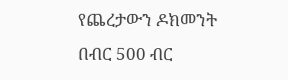የጨረታውን ዶክመንት በብር 500 ብር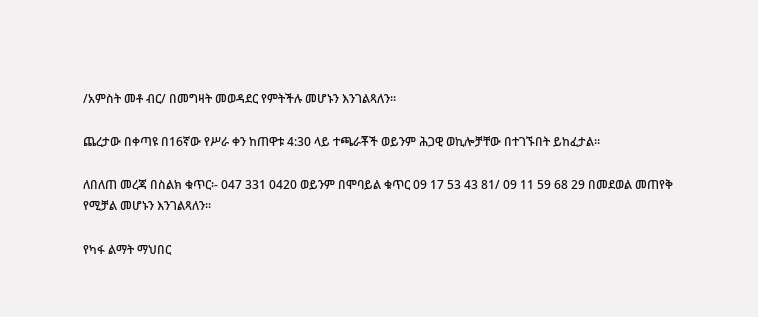/አምስት መቶ ብር/ በመግዛት መወዳደር የምትችሉ መሆኑን እንገልጻለን።

ጨረታው በቀጣዩ በ16ኛው የሥራ ቀን ከጠዋቱ 4:30 ላይ ተጫራቾች ወይንም ሕጋዊ ወኪሎቻቸው በተገኙበት ይከፈታል።

ለበለጠ መረጃ በስልክ ቁጥር፡- 047 331 0420 ወይንም በሞባይል ቁጥር 09 17 53 43 81/ 09 11 59 68 29 በመደወል መጠየቅ የሚቻል መሆኑን እንገልጻለን።

የካፋ ልማት ማህበር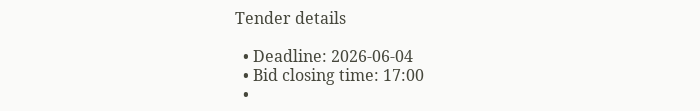Tender details

  • Deadline: 2026-06-04
  • Bid closing time: 17:00
  •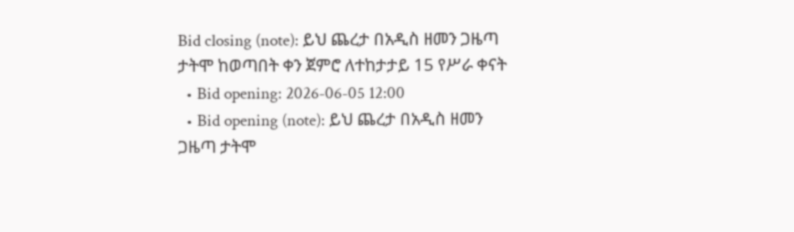Bid closing (note): ይህ ጨረታ በአዲስ ዘመን ጋዜጣ ታትሞ ከወጣበት ቀን ጀምሮ ለተከታታይ 15 የሥራ ቀናት
  • Bid opening: 2026-06-05 12:00
  • Bid opening (note): ይህ ጨረታ በአዲስ ዘመን ጋዜጣ ታትሞ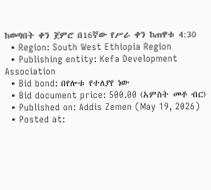ከወጣበት ቀን ጀምሮ በ16ኛው የሥራ ቀን ከጠዋቱ 4:30
  • Region: South West Ethiopia Region
  • Publishing entity: Kefa Development Association
  • Bid bond: በየሎቱ የተለያየ ነው
  • Bid document price: 500.00 (አምስት መቶ ብር)
  • Published on: Addis Zemen (May 19, 2026)
  • Posted at: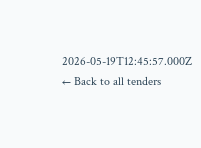2026-05-19T12:45:57.000Z
← Back to all tenders